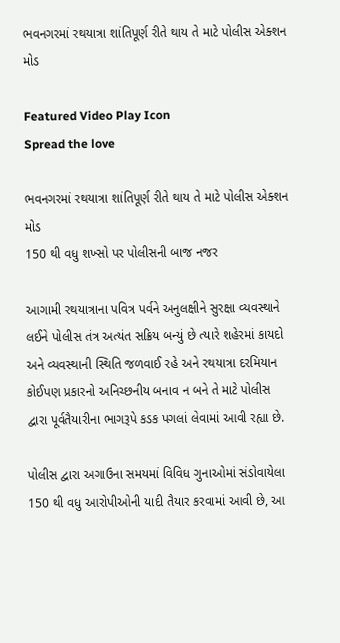ભવનગરમાં રથયાત્રા શાંતિપૂર્ણ રીતે થાય તે માટે પોલીસ એક્શન મોડ

Featured Video Play Icon
Spread the love

ભવનગરમાં રથયાત્રા શાંતિપૂર્ણ રીતે થાય તે માટે પોલીસ એક્શન મોડ
150 થી વધુ શખ્સો પર પોલીસની બાજ નજર

આગામી રથયાત્રાના પવિત્ર પર્વને અનુલક્ષીને સુરક્ષા વ્યવસ્થાને લઈને પોલીસ તંત્ર અત્યંત સક્રિય બન્યું છે ત્યારે શહેરમાં કાયદો અને વ્યવસ્થાની સ્થિતિ જળવાઈ રહે અને રથયાત્રા દરમિયાન કોઈપણ પ્રકારનો અનિચ્છનીય બનાવ ન બને તે માટે પોલીસ દ્વારા પૂર્વતૈયારીના ભાગરૂપે કડક પગલાં લેવામાં આવી રહ્યા છે.

પોલીસ દ્વારા અગાઉના સમયમાં વિવિધ ગુનાઓમાં સંડોવાયેલા 150 થી વધુ આરોપીઓની યાદી તૈયાર કરવામાં આવી છે, આ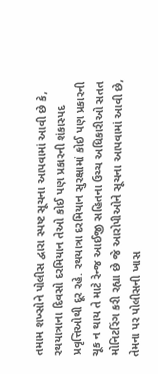તમામ શખ્સોને પોલીસ દ્વારા સ્પષ્ટ સૂચના આપવામાં આવી છે કે, રથયાત્રાના દિવસો દરમિયાન તેઓ કોઈ પણ પ્રકારની શંકાસ્પદ પ્રવૃત્તિઓથી દૂર રહે. રથયાત્રા દરમિયાન સુરક્ષામાં કોઈ પણ પ્રકારની ચૂક ન થાય તે માટે રેન્જ આઈજી સહિતના ઉચ્ચ અધિકારીઓ સતત મોનિટરિંગ કરી રહ્યા છે જે આરોપીઓને સૂચના આપવામાં આવી છે, તેમના પર પોલીસની ખાસ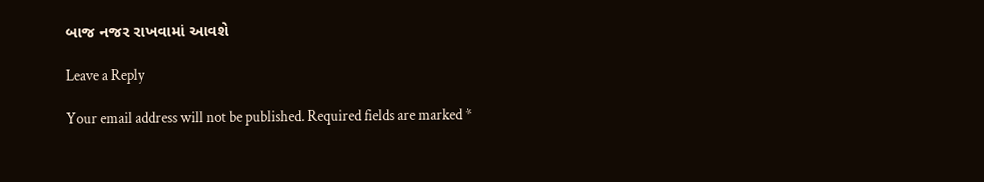બાજ નજર રાખવામાં આવશે

Leave a Reply

Your email address will not be published. Required fields are marked *